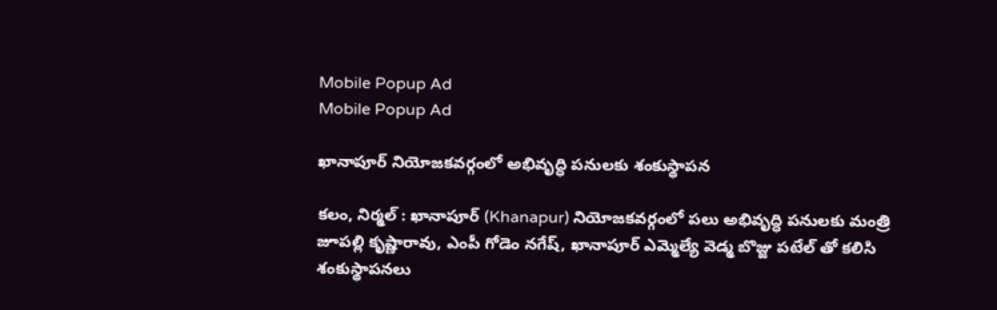Mobile Popup Ad
Mobile Popup Ad

ఖానాపూర్ నియోజకవర్గంలో అభివృద్ధి పనులకు శంకుస్థాపన

కలం, నిర్మల్ : ఖానాపూర్ (Khanapur) నియోజకవర్గంలో పలు అభివృద్ధి పనులకు మంత్రి జూపల్లి కృష్ణారావు, ఎంపీ గోడెం నగేష్, ఖానాపూర్ ఎమ్మెల్యే వెడ్మ బొజ్జు పటేల్ తో కలిసి శంకుస్థాపనలు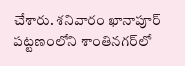చేశారు. శనివారం ఖానాపూర్ పట్టణంలోని శాంతినగర్‌లో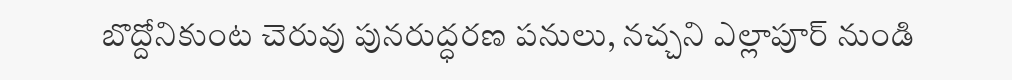బొద్దోనికుంట చెరువు పునరుద్ధరణ పనులు, నచ్చని ఎల్లాపూర్ నుండి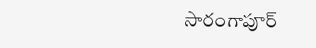సారంగాపూర్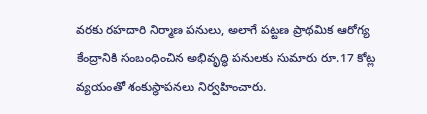వరకు రహదారి నిర్మాణ పనులు, అలాగే పట్టణ ప్రాథమిక ఆరోగ్య కేంద్రానికి సంబంధించిన అభివృద్ధి పనులకు సుమారు రూ.17 కోట్ల వ్యయంతో శంకుస్థాపనలు నిర్వహించారు.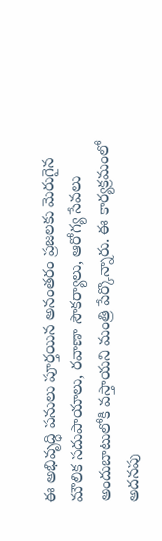ఈ అభివృద్ధి పనులు పూర్తయిన అనంతరం ప్రజలకు మెరుగైన మౌలిక సదుపాయాలు, రవాణా సౌకర్యాలు, ఆరోగ్య సేవలు అందుబాటులోకి వస్తాయని మంత్రి పేర్కొన్నారు. ఈ కార్యక్రమంలో అదనపు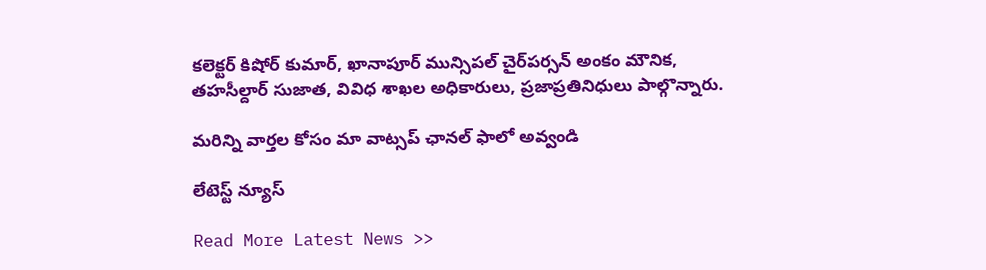కలెక్టర్ కిషోర్ కుమార్, ఖానాపూర్ మున్సిపల్ చైర్‌పర్సన్ అంకం మౌనిక, తహసీల్దార్ సుజాత, వివిధ శాఖల అధికారులు, ప్రజాప్రతినిధులు పాల్గొన్నారు.

మ‌రిన్ని వార్త‌ల కోసం మా వాట్స‌ప్ ఛాన‌ల్ ఫాలో అవ్వండి

లేటెస్ట్ న్యూస్‌

Read More Latest News >>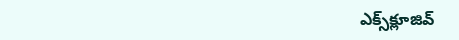ఎక్స్‌క్లూజివ్‌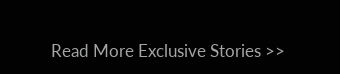Read More Exclusive Stories >>